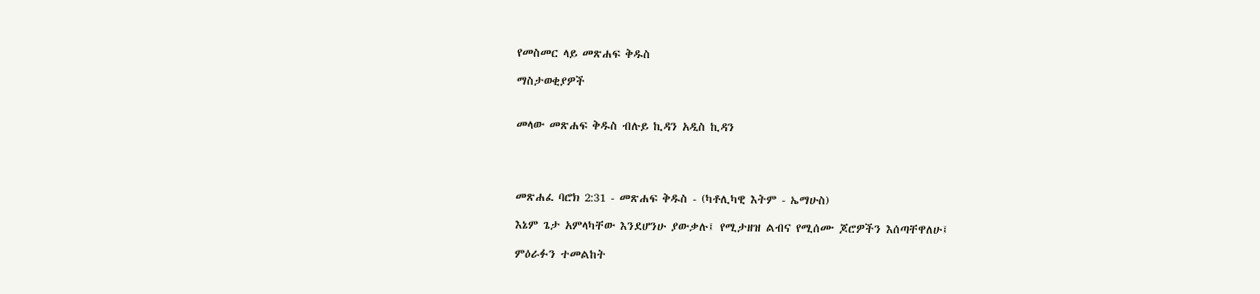የመስመር ላይ መጽሐፍ ቅዱስ

ማስታወቂያዎች


መላው መጽሐፍ ቅዱስ ብሉይ ኪዳን አዲስ ኪዳን




መጽሐፈ ባሮክ 2:31 - መጽሐፍ ቅዱስ - (ካቶሊካዊ እትም - ኤማሁስ)

እኔም ጌታ አምላካቸው እንደሆንሁ ያውቃሉ፤ የሚታዘዝ ልብና የሚሰሙ ጆሮዎችን እሰጣቸዋለሁ፤

ምዕራፉን ተመልከት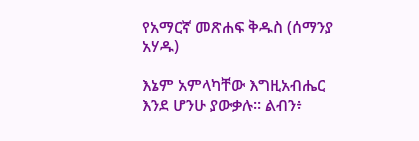የአማርኛ መጽሐፍ ቅዱስ (ሰማንያ አሃዱ)

እኔም አምላካቸው እግዚአብሔር እንደ ሆንሁ ያውቃሉ። ልብን፥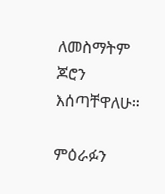ለመስማትም ጆሮን እሰጣቸዋለሁ።

ምዕራፉን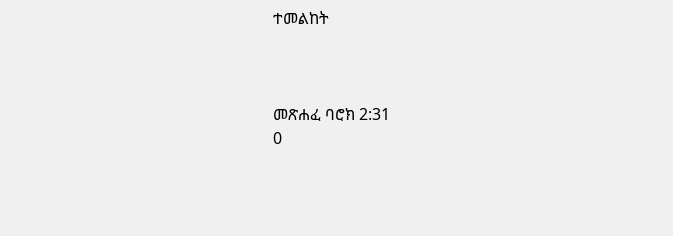ተመልከት



መጽሐፈ ባሮክ 2:31
0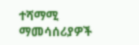ተሻማሚ ማመሳሰሪያዎች